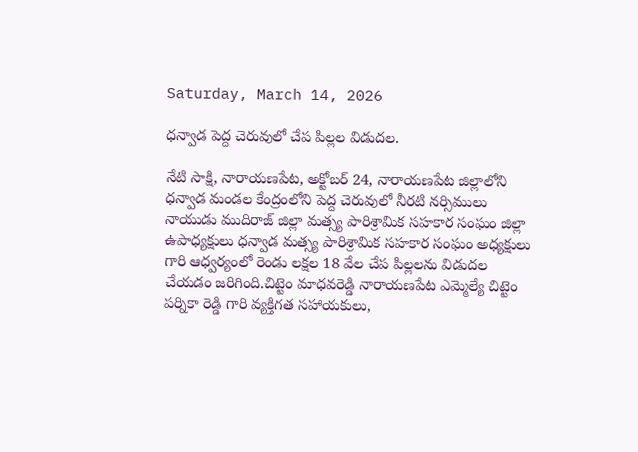Saturday, March 14, 2026

ధన్వాడ పెద్ద చెరువులో చేప పిల్లల విడుదల.

నేటి సాక్షి, నారాయణపేట, అక్టోబర్ 24, నారాయణపేట జిల్లాలోని ధన్వాడ మండల కేంద్రంలోని పెద్ద చెరువులో నీరటి నర్సిములు నాయుడు ముదిరాజ్ జిల్లా మత్స్య పారిశ్రామిక సహకార సంఘం జిల్లా ఉపాధ్యక్షులు ధన్వాడ మత్స్య పారిశ్రామిక సహకార సంఘం అధ్యక్షులు గారి ఆధ్వర్యంలో రెండు లక్షల 18 వేల చేప పిల్లలను విడుదల చేయడం జరిగింది.చిట్టెం మాధవరెడ్డి నారాయణపేట ఎమ్మెల్యే చిట్టెం పర్నికా రెడ్డి గారి వ్యక్తిగత సహాయకులు,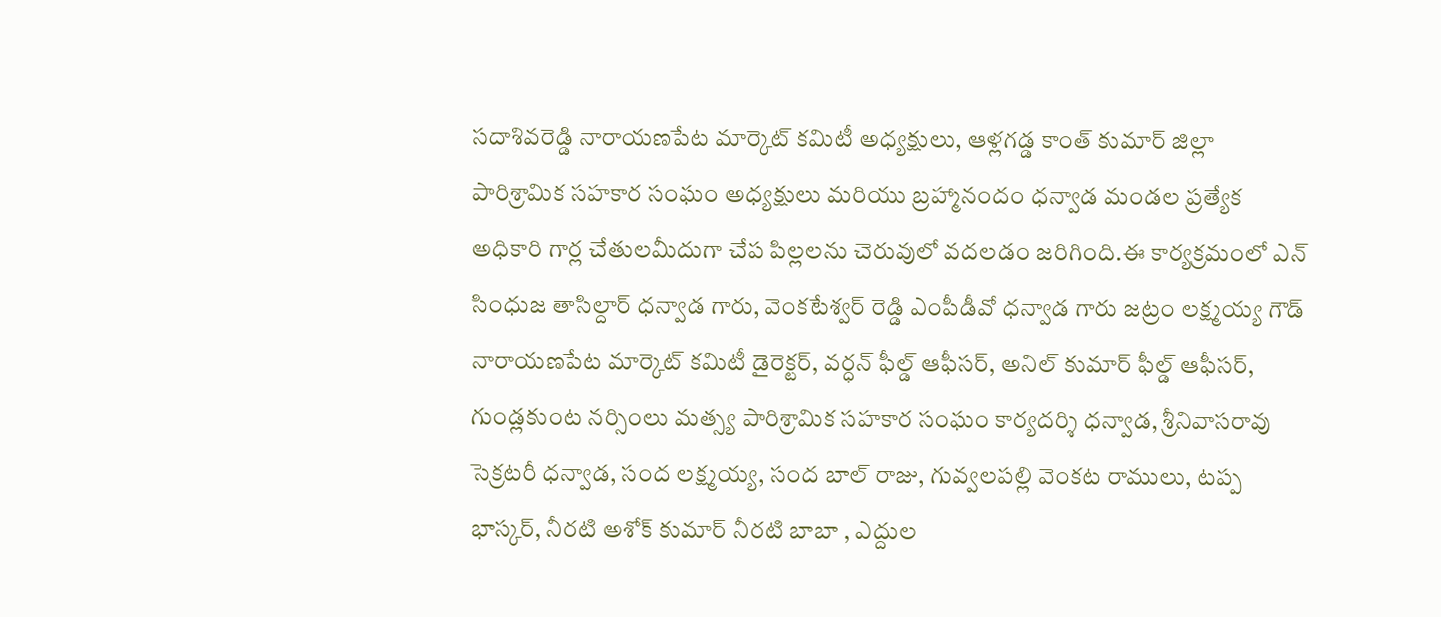సదాశివరెడ్డి నారాయణపేట మార్కెట్ కమిటీ అధ్యక్షులు, ఆళ్లగడ్డ కాంత్ కుమార్ జిల్లా పారిశ్రామిక సహకార సంఘం అధ్యక్షులు మరియు బ్రహ్మానందం ధన్వాడ మండల ప్రత్యేక అధికారి గార్ల చేతులమీదుగా చేప పిల్లలను చెరువులో వదలడం జరిగింది.ఈ కార్యక్రమంలో ఎన్ సింధుజ తాసిల్దార్ ధన్వాడ గారు, వెంకటేశ్వర్ రెడ్డి ఎంపీడీవో ధన్వాడ గారు జట్రం లక్ష్మయ్య గౌడ్ నారాయణపేట మార్కెట్ కమిటీ డైరెక్టర్, వర్ధన్ ఫీల్డ్ ఆఫీసర్, అనిల్ కుమార్ ఫీల్డ్ ఆఫీసర్, గుండ్లకుంట నర్సింలు మత్స్య పారిశ్రామిక సహకార సంఘం కార్యదర్శి ధన్వాడ, శ్రీనివాసరావు సెక్రటరీ ధన్వాడ, సంద లక్ష్మయ్య, సంద బాల్ రాజు, గువ్వలపల్లి వెంకట రాములు, టప్ప భాస్కర్, నీరటి అశోక్ కుమార్ నీరటి బాబా , ఎద్దుల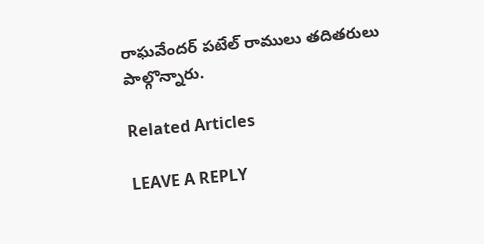రాఘవేందర్ పటేల్ రాములు తదితరులు పాల్గొన్నారు.

Related Articles

LEAVE A REPLY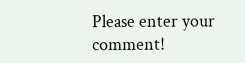Please enter your comment!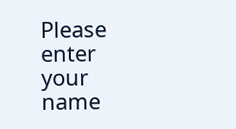Please enter your name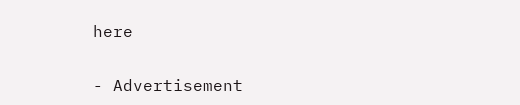here

- Advertisement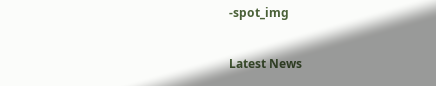-spot_img

Latest News